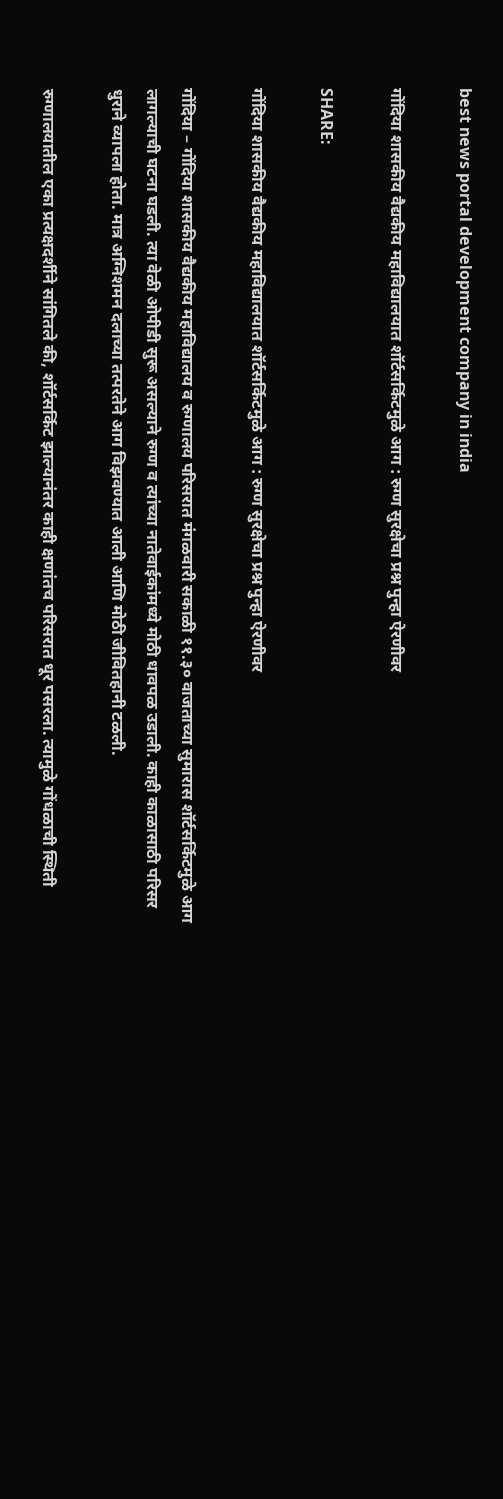best news portal development company in india

गोंदिया शासकीय वैद्यकीय महाविद्यालयात शॉर्टसर्किटमुळे आग : रुग्ण सुरक्षेचा प्रश्न पुन्हा ऐरणीवर

SHARE:

गोंदिया शासकीय वैद्यकीय महाविद्यालयात शॉर्टसर्किटमुळे आग : रुग्ण सुरक्षेचा प्रश्न पुन्हा ऐरणीवर

गोंदिया – गोंदिया शासकीय वैद्यकीय महाविद्यालय व रुग्णालय परिसरात मंगळवारी सकाळी ११.३० वाजताच्या सुमारास शॉर्टसर्किटमुळे आग लागल्याची घटना घडली. त्या वेळी ओपीडी सुरू असल्याने रुग्ण व त्यांच्या नातेवाईकांमध्ये मोठी धावपळ उडाली. काही काळासाठी परिसर धुराने व्यापला होता. मात्र अग्निशमन दलाच्या तत्परतेने आग विझवण्यात आली आणि मोठी जीवितहानी टळली.

रुग्णालयातील एका प्रत्यक्षदर्शीने सांगितले की, शॉर्टसर्किट झाल्यानंतर काही क्षणांतच परिसरात धूर पसरला. त्यामुळे गोंधळाची स्थिती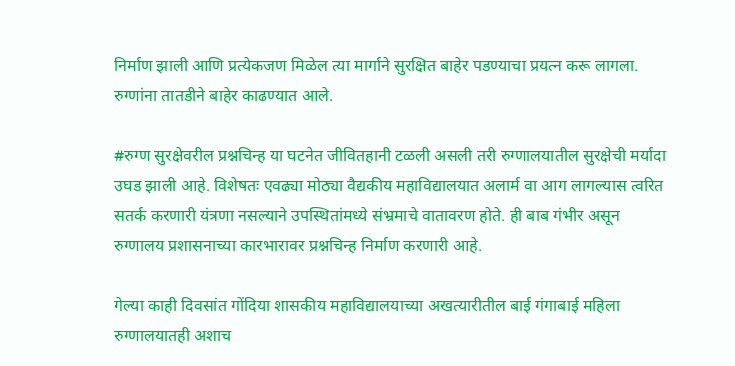निर्माण झाली आणि प्रत्येकजण मिळेल त्या मार्गाने सुरक्षित बाहेर पडण्याचा प्रयत्न करू लागला. रुग्णांना तातडीने बाहेर काढण्यात आले.

#रुग्ण सुरक्षेवरील प्रश्नचिन्ह या घटनेत जीवितहानी टळली असली तरी रुग्णालयातील सुरक्षेची मर्यादा उघड झाली आहे. विशेषतः एवढ्या मोठ्या वैद्यकीय महाविद्यालयात अलार्म वा आग लागल्यास त्वरित सतर्क करणारी यंत्रणा नसल्याने उपस्थितांमध्ये संभ्रमाचे वातावरण होते. ही बाब गंभीर असून रुग्णालय प्रशासनाच्या कारभारावर प्रश्नचिन्ह निर्माण करणारी आहे.

गेल्या काही दिवसांत गोंदिया शासकीय महाविद्यालयाच्या अखत्यारीतील बाई गंगाबाई महिला रुग्णालयातही अशाच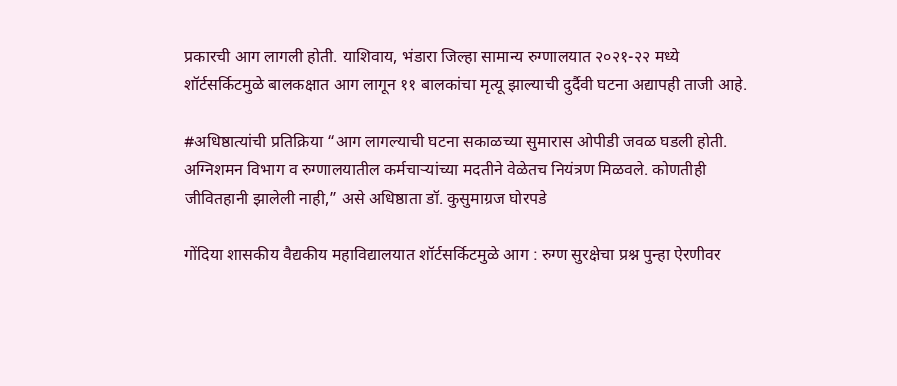प्रकारची आग लागली होती. याशिवाय, भंडारा जिल्हा सामान्य रुग्णालयात २०२१-२२ मध्ये शॉर्टसर्किटमुळे बालकक्षात आग लागून ११ बालकांचा मृत्यू झाल्याची दुर्दैवी घटना अद्यापही ताजी आहे.

#अधिष्ठात्यांची प्रतिक्रिया “आग लागल्याची घटना सकाळच्या सुमारास ओपीडी जवळ घडली होती. अग्निशमन विभाग व रुग्णालयातील कर्मचाऱ्यांच्या मदतीने वेळेतच नियंत्रण मिळवले. कोणतीही जीवितहानी झालेली नाही,” असे अधिष्ठाता डॉ. कुसुमाग्रज घोरपडे

गोंदिया शासकीय वैद्यकीय महाविद्यालयात शॉर्टसर्किटमुळे आग : रुग्ण सुरक्षेचा प्रश्न पुन्हा ऐरणीवर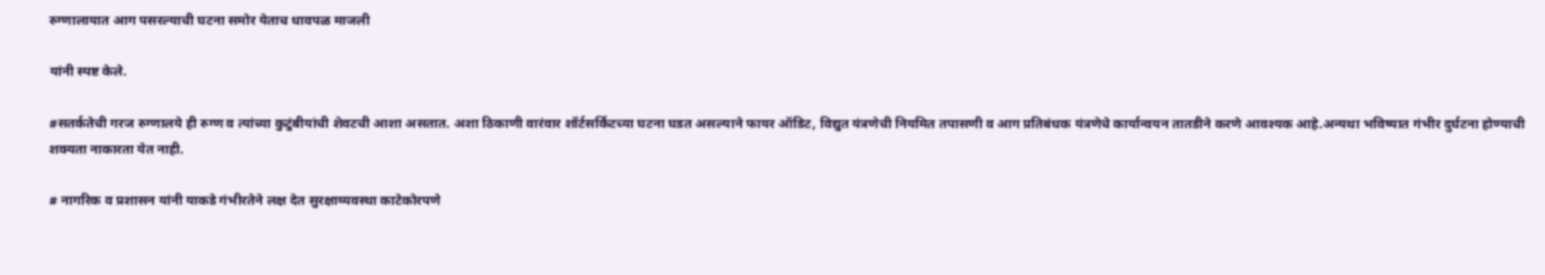रुग्णालायात आग पसरल्याची घटना समोर येताच धावपळ माजली

यांनी स्पष्ट केले.

#सतर्कतेची गरज रुग्णालये ही रुग्ण व त्यांच्या कुटुंबीयांची शेवटची आशा असतात. अशा ठिकाणी वारंवार शॉर्टसर्किटच्या घटना घडत असल्याने फायर ऑडिट, विद्युत यंत्रणेची नियमित तपासणी व आग प्रतिबंधक यंत्रणेचे कार्यान्वयन तातडीने करणे आवश्यक आहे.अन्यथा भविष्यात गंभीर दुर्घटना होण्याची शक्यता नाकारता येत नाही.

# नागरिक व प्रशासन यांनी याकडे गंभीरतेने लक्ष देत सुरक्षाव्यवस्था काटेकोरपणे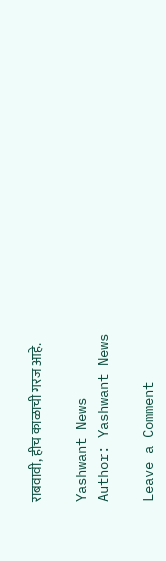राबवावी, हीच काळाची गरज आहे.

Yashwant News
Author: Yashwant News

Leave a Comment